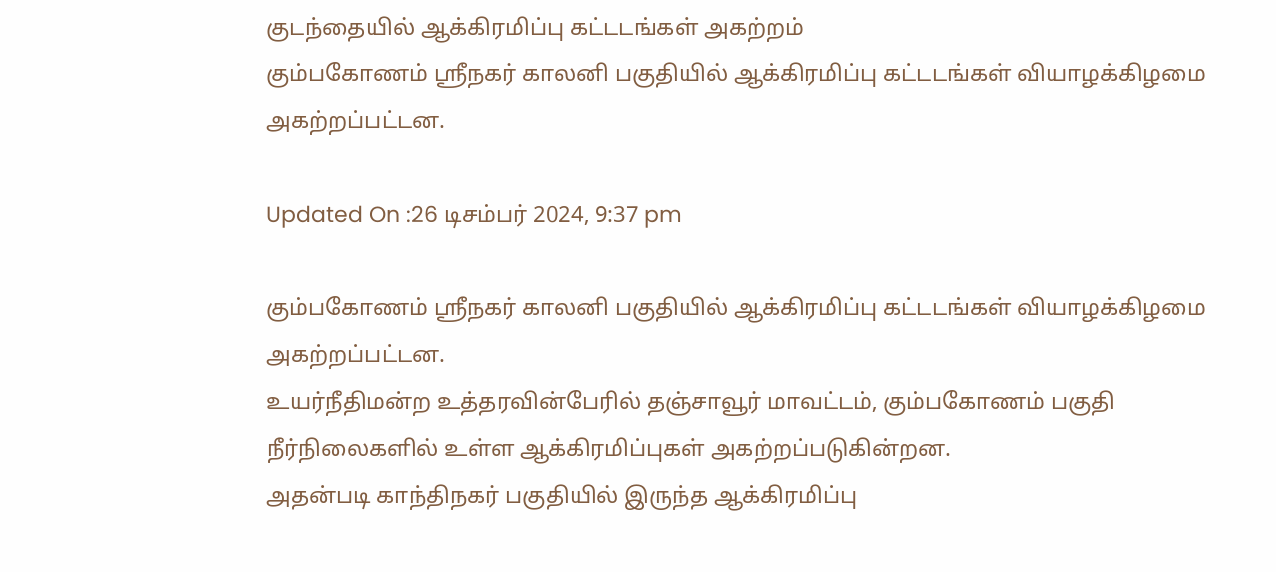குடந்தையில் ஆக்கிரமிப்பு கட்டடங்கள் அகற்றம்
கும்பகோணம் ஸ்ரீநகர் காலனி பகுதியில் ஆக்கிரமிப்பு கட்டடங்கள் வியாழக்கிழமை அகற்றப்பட்டன.

Updated On :26 டிசம்பர் 2024, 9:37 pm

கும்பகோணம் ஸ்ரீநகர் காலனி பகுதியில் ஆக்கிரமிப்பு கட்டடங்கள் வியாழக்கிழமை அகற்றப்பட்டன.
உயர்நீதிமன்ற உத்தரவின்பேரில் தஞ்சாவூர் மாவட்டம், கும்பகோணம் பகுதி நீர்நிலைகளில் உள்ள ஆக்கிரமிப்புகள் அகற்றப்படுகின்றன.
அதன்படி காந்திநகர் பகுதியில் இருந்த ஆக்கிரமிப்பு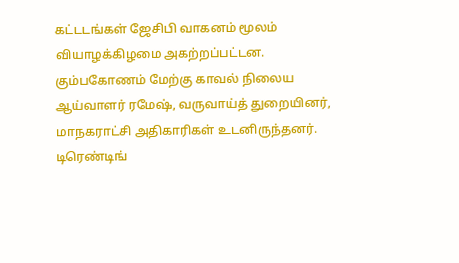கட்டடங்கள் ஜேசிபி வாகனம் மூலம் வியாழக்கிழமை அகற்றப்பட்டன. கும்பகோணம் மேற்கு காவல் நிலைய ஆய்வாளர் ரமேஷ், வருவாய்த் துறையினர், மாநகராட்சி அதிகாரிகள் உடனிருந்தனர்.
டிரெண்டிங்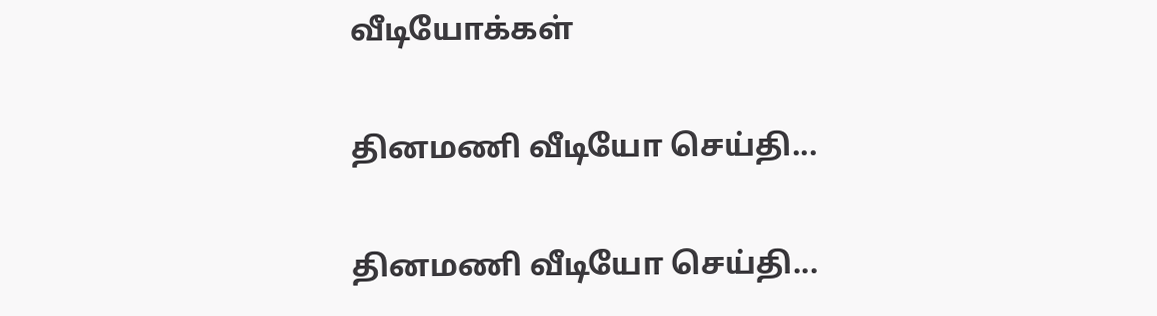வீடியோக்கள்

தினமணி வீடியோ செய்தி...

தினமணி வீடியோ செய்தி...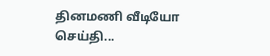தினமணி வீடியோ செய்தி...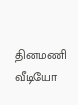தினமணி வீடியோ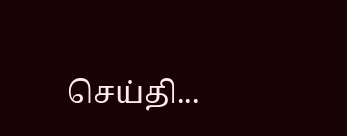செய்தி...